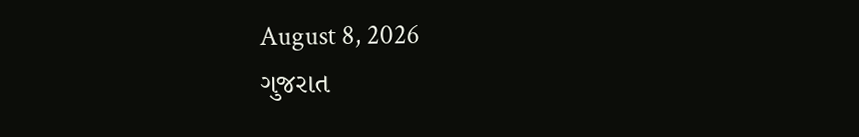August 8, 2026
ગુજરાત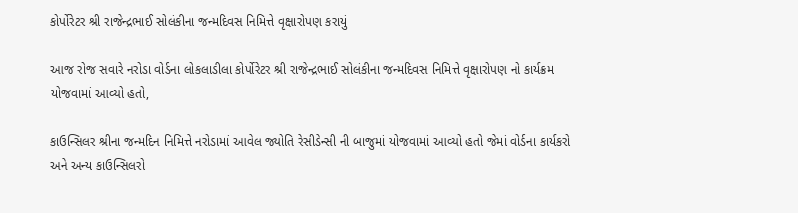કોર્પોરેટર શ્રી રાજેન્દ્રભાઈ સોલંકીના જન્મદિવસ નિમિત્તે વૃક્ષારોપણ કરાયું

આજ રોજ સવારે નરોડા વોર્ડના લોકલાડીલા કોર્પોરેટર શ્રી રાજેન્દ્રભાઈ સોલંકીના જન્મદિવસ નિમિત્તે વૃક્ષારોપણ નો કાર્યક્રમ યોજવામાં આવ્યો હતો,

કાઉન્સિલર શ્રીના જન્મદિન નિમિત્તે નરોડામાં આવેલ જ્યોતિ રેસીડેન્સી ની બાજુમાં યોજવામાં આવ્યો હતો જેમાં વોર્ડના કાર્યકરો અને અન્ય કાઉન્સિલરો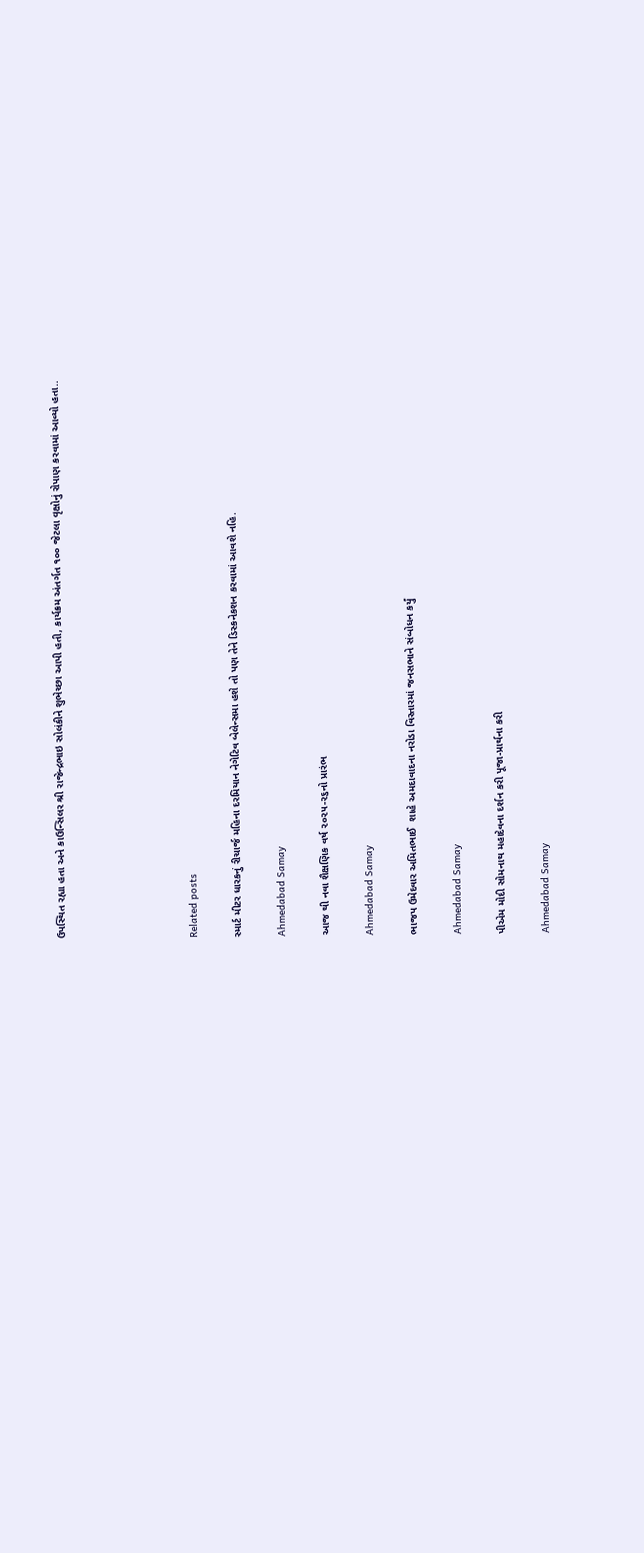ઉપસ્થિત રહ્યા હતા અને કાઉન્સિલર શ્રી રાજેન્દ્રભાઇ સોલંકીને શુભેચ્છા આપી હતી, કાર્યક્રમ અંતર્ગત ૧૦૦ જેટલા વૃક્ષોનું રોપાણ કરવામાં આવ્યો હતા..





Related posts

સ્‍માર્ટ મીટર ધારકનું રીચાર્જ મહિના દરમિયાન નેગેટિવ બેલેન્‍સમા હશે તો પણ તેને ડિસ્‍કનેકશન કરવામાં આવશે નહિ.

Ahmedabad Samay

આજ થી નવા શૈક્ષણિક વર્ષ ૨૦૨૫-૨૬નો પ્રારંભ

Ahmedabad Samay

ભાજપ ઉમેદવાર અમિતભાઈ  શાહે અમદાવાદના નરોડા વિસ્તારમાં જનસભાને સંબોધન કર્યું

Ahmedabad Samay

પીએમ મોદી સોમનાથ મહાદેવના દર્શન કરી પૂજા-પ્રાર્થના કરી

Ahmedabad Samay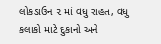લોકડાઉન ૨ માં વધુ રાહત, વધુ કલાકો માટે દુકાનો અને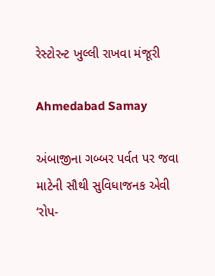રેસ્ટોરન્ટ ખુલ્લી રાખવા મંજૂરી

Ahmedabad Samay

અંબાજીના ગબ્બર પર્વત પર જવા માટેની સૌથી સુવિધાજનક એવી ‘રોપ-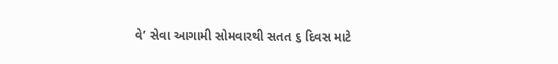વે’ સેવા આગામી સોમવારથી સતત ૬ દિવસ માટે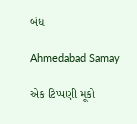બંધ

Ahmedabad Samay

એક ટિપ્પણી મૂકો